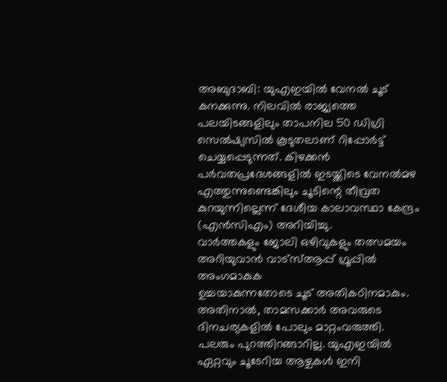അബുദാബി: യുഎഇയിൽ വേനൽ ചൂട് കനക്കുന്നു. നിലവിൽ രാജ്യത്തെ പലയിടങ്ങളിലും താപനില 50 ഡിഗ്രി സെൽഷ്യസിൽ കൂടുതലാണ് റിപ്പോർട്ട് ചെയ്യപ്പെടുന്നത്. കിഴക്കൻ പർവതപ്രദേശങ്ങളിൽ ഇടയ്ക്കിടെ വേനൽമഴ എത്തുന്നുണ്ടെങ്കിലും ചൂടിന്റെ തീവ്രത കുറയുന്നില്ലെന്ന് ദേശീയ കാലാവസ്ഥാ കേന്ദ്രം (എൻസിഎം) അറിയിച്ചു.
വാർത്തകളും ജോലി ഒഴിവുകളും തത്സമയം അറിയുവാൻ വാട്സ്ആപ്പ് ഗ്രൂപ്പിൽ അംഗമാകുക
ഉച്ചയാകുന്നതോടെ ചൂട് അതികഠിനമാകും. അതിനാൽ, താമസക്കാർ അവരുടെ ദിനചര്യകളിൽ പോലും മാറ്റംവരുത്തി. പലരും പുറത്തിറങ്ങാറില്ല. യുഎഇയിൽ ഏറ്റവും ചൂടേറിയ ആഴ്ചകൾ ഇനി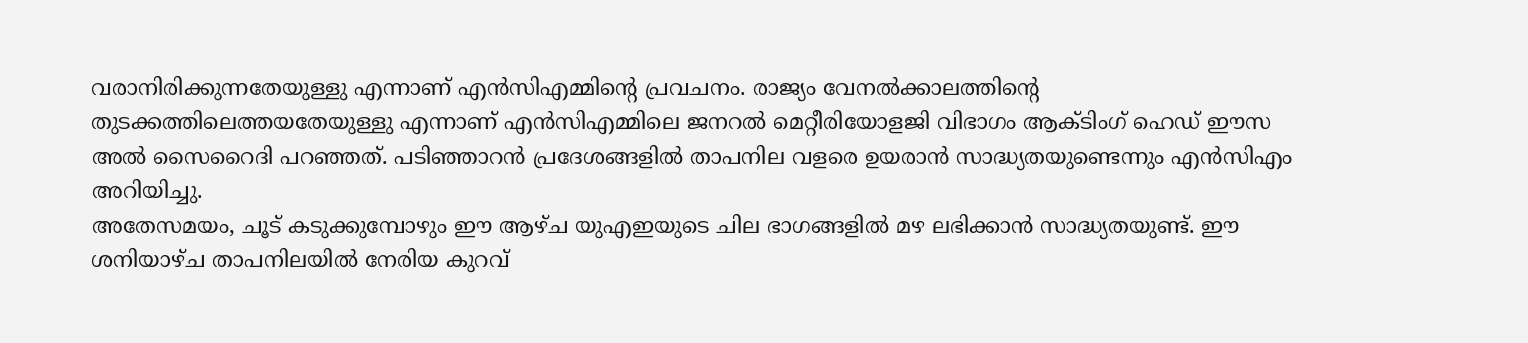വരാനിരിക്കുന്നതേയുള്ളു എന്നാണ് എൻസിഎമ്മിന്റെ പ്രവചനം. രാജ്യം വേനൽക്കാലത്തിന്റെ തുടക്കത്തിലെത്തയതേയുള്ളു എന്നാണ് എൻസിഎമ്മിലെ ജനറൽ മെറ്റീരിയോളജി വിഭാഗം ആക്ടിംഗ് ഹെഡ് ഈസ അൽ സൈറൈദി പറഞ്ഞത്. പടിഞ്ഞാറൻ പ്രദേശങ്ങളിൽ താപനില വളരെ ഉയരാൻ സാദ്ധ്യതയുണ്ടെന്നും എൻസിഎം അറിയിച്ചു.
അതേസമയം, ചൂട് കടുക്കുമ്പോഴും ഈ ആഴ്ച യുഎഇയുടെ ചില ഭാഗങ്ങളിൽ മഴ ലഭിക്കാൻ സാദ്ധ്യതയുണ്ട്. ഈ ശനിയാഴ്ച താപനിലയിൽ നേരിയ കുറവ്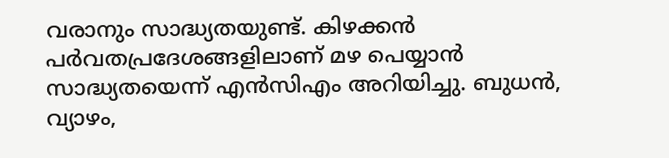വരാനും സാദ്ധ്യതയുണ്ട്. കിഴക്കൻ പർവതപ്രദേശങ്ങളിലാണ് മഴ പെയ്യാൻ സാദ്ധ്യതയെന്ന് എൻസിഎം അറിയിച്ചു. ബുധൻ, വ്യാഴം,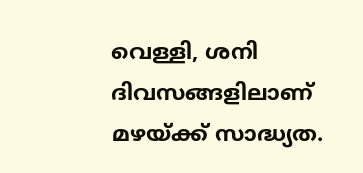വെള്ളി, ശനി ദിവസങ്ങളിലാണ് മഴയ്ക്ക് സാദ്ധ്യത.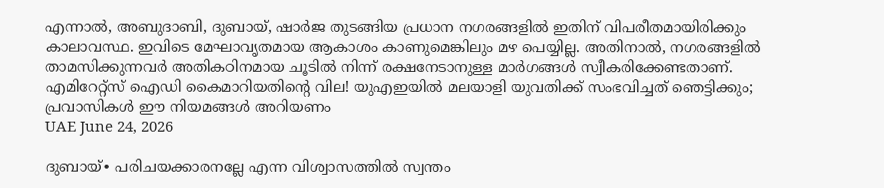എന്നാൽ, അബുദാബി, ദുബായ്, ഷാർജ തുടങ്ങിയ പ്രധാന നഗരങ്ങളിൽ ഇതിന് വിപരീതമായിരിക്കും കാലാവസ്ഥ. ഇവിടെ മേഘാവൃതമായ ആകാശം കാണുമെങ്കിലും മഴ പെയ്യില്ല. അതിനാൽ, നഗരങ്ങളിൽ താമസിക്കുന്നവർ അതികഠിനമായ ചൂടിൽ നിന്ന് രക്ഷനേടാനുള്ള മാർഗങ്ങൾ സ്വീകരിക്കേണ്ടതാണ്.
എമിറേറ്റ്സ് ഐഡി കൈമാറിയതിന്റെ വില! യുഎഇയിൽ മലയാളി യുവതിക്ക് സംഭവിച്ചത് ഞെട്ടിക്കും; പ്രവാസികൾ ഈ നിയമങ്ങൾ അറിയണം
UAE June 24, 2026

ദുബായ്∙ പരിചയക്കാരനല്ലേ എന്ന വിശ്വാസത്തിൽ സ്വന്തം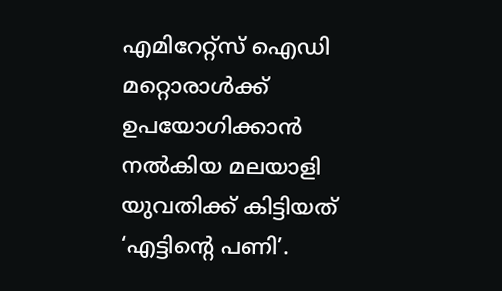എമിറേറ്റ്സ് ഐഡി മറ്റൊരാൾക്ക് ഉപയോഗിക്കാൻ നൽകിയ മലയാളി യുവതിക്ക് കിട്ടിയത് ‘എട്ടിന്റെ പണി’.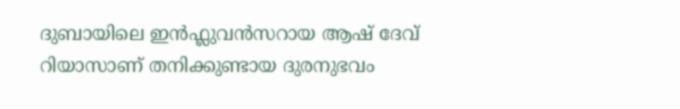ദുബായിലെ ഇൻഫ്ലുവൻസറായ ആഷ് ദേവ് റിയാസാണ് തനിക്കുണ്ടായ ദുരനുഭവം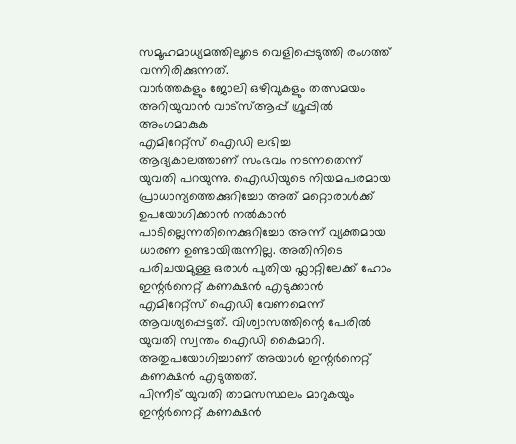സമൂഹമാധ്യമത്തിലൂടെ വെളിപ്പെടുത്തി രംഗത്ത് വന്നിരിക്കുന്നത്.
വാർത്തകളും ജോലി ഒഴിവുകളും തത്സമയം അറിയുവാൻ വാട്സ്ആപ്പ് ഗ്രൂപ്പിൽ അംഗമാകുക
എമിറേറ്റ്സ് ഐഡി ലഭിച്ച ആദ്യകാലത്താണ് സംഭവം നടന്നതെന്ന് യുവതി പറയുന്നു. ഐഡിയുടെ നിയമപരമായ പ്രാധാന്യത്തെക്കുറിച്ചോ അത് മറ്റൊരാൾക്ക് ഉപയോഗിക്കാൻ നൽകാൻ പാടില്ലെന്നതിനെക്കുറിച്ചോ അന്ന് വ്യക്തമായ ധാരണ ഉണ്ടായിരുന്നില്ല. അതിനിടെ പരിചയമുള്ള ഒരാൾ പുതിയ ഫ്ലാറ്റിലേക്ക് ഹോം ഇന്റർനെറ്റ് കണക്ഷൻ എടുക്കാൻ എമിറേറ്റ്സ് ഐഡി വേണമെന്ന് ആവശ്യപ്പെട്ടത്. വിശ്വാസത്തിന്റെ പേരിൽ യുവതി സ്വന്തം ഐഡി കൈമാറി. അതുപയോഗിച്ചാണ് അയാൾ ഇന്റർനെറ്റ് കണക്ഷൻ എടുത്തത്.
പിന്നീട് യുവതി താമസസ്ഥലം മാറുകയും ഇന്റർനെറ്റ് കണക്ഷൻ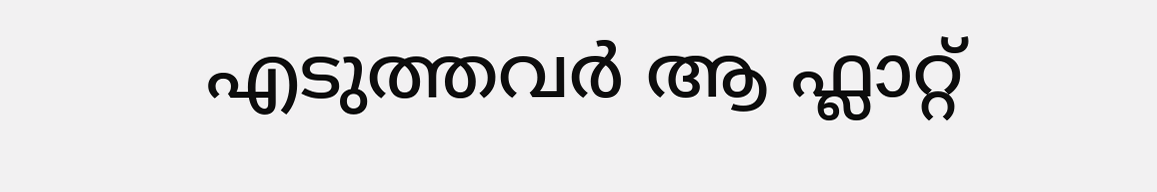എടുത്തവർ ആ ഫ്ലാറ്റ്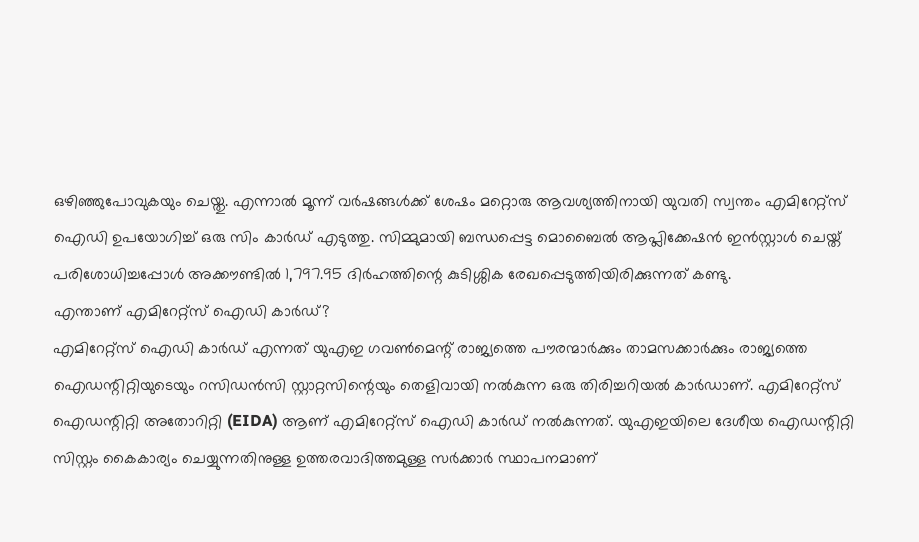ഒഴിഞ്ഞുപോവുകയും ചെയ്തു. എന്നാൽ മൂന്ന് വർഷങ്ങൾക്ക് ശേഷം മറ്റൊരു ആവശ്യത്തിനായി യുവതി സ്വന്തം എമിറേറ്റ്സ് ഐഡി ഉപയോഗിച്ച് ഒരു സിം കാർഡ് എടുത്തു. സിമ്മുമായി ബന്ധപ്പെട്ട മൊബൈൽ ആപ്ലിക്കേഷൻ ഇൻസ്റ്റാൾ ചെയ്ത് പരിശോധിച്ചപ്പോൾ അക്കൗണ്ടിൽ 1,797.95 ദിർഹത്തിന്റെ കുടിശ്ശിക രേഖപ്പെടുത്തിയിരിക്കുന്നത് കണ്ടു.
എന്താണ് എമിറേറ്റ്സ് ഐഡി കാർഡ്?
എമിറേറ്റ്സ് ഐഡി കാർഡ് എന്നത് യുഎഇ ഗവൺമെന്റ് രാജ്യത്തെ പൗരന്മാർക്കും താമസക്കാർക്കും രാജ്യത്തെ ഐഡന്റിറ്റിയുടെയും റസിഡൻസി സ്റ്റാറ്റസിന്റെയും തെളിവായി നൽകുന്ന ഒരു തിരിച്ചറിയൽ കാർഡാണ്. എമിറേറ്റ്സ് ഐഡന്റിറ്റി അതോറിറ്റി (EIDA) ആണ് എമിറേറ്റ്സ് ഐഡി കാർഡ് നൽകുന്നത്. യുഎഇയിലെ ദേശീയ ഐഡന്റിറ്റി സിസ്റ്റം കൈകാര്യം ചെയ്യുന്നതിനുള്ള ഉത്തരവാദിത്തമുള്ള സർക്കാർ സ്ഥാപനമാണ്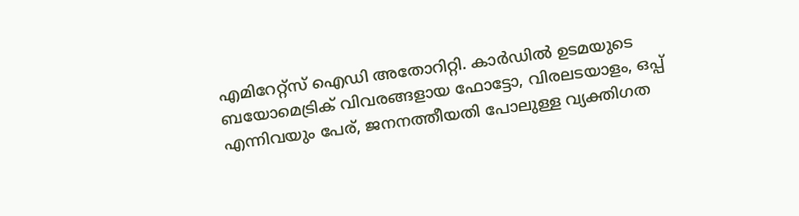എമിറേറ്റ്സ് ഐഡി അതോറിറ്റി. കാർഡിൽ ഉടമയുടെ ബയോമെട്രിക് വിവരങ്ങളായ ഫോട്ടോ, വിരലടയാളം, ഒപ്പ് എന്നിവയും പേര്, ജനനത്തീയതി പോലുള്ള വ്യക്തിഗത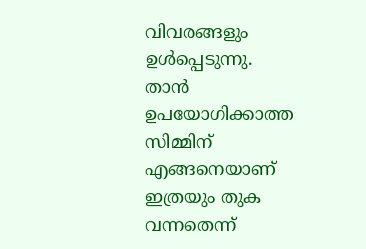വിവരങ്ങളും ഉൾപ്പെടുന്നു.
താൻ ഉപയോഗിക്കാത്ത സിമ്മിന് എങ്ങനെയാണ് ഇത്രയും തുക വന്നതെന്ന്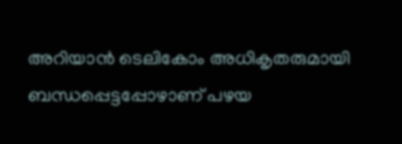അറിയാൻ ടെലികോം അധികൃതരുമായി ബന്ധപ്പെട്ടപ്പോഴാണ് പഴയ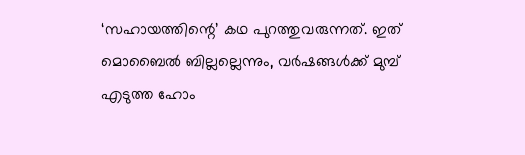‘സഹായത്തിന്റെ’ കഥ പുറത്തുവരുന്നത്. ഇത് മൊബൈൽ ബില്ലല്ലെന്നും, വർഷങ്ങൾക്ക് മുമ്പ് എടുത്ത ഹോം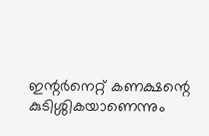ഇന്റർനെറ്റ് കണക്ഷന്റെ കുടിശ്ശികയാണെന്നും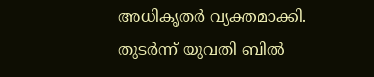അധികൃതർ വ്യക്തമാക്കി. തുടർന്ന് യുവതി ബിൽ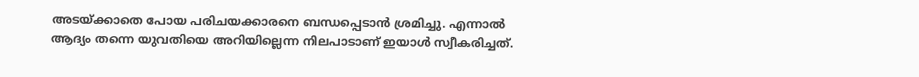അടയ്ക്കാതെ പോയ പരിചയക്കാരനെ ബന്ധപ്പെടാൻ ശ്രമിച്ചു. എന്നാൽ ആദ്യം തന്നെ യുവതിയെ അറിയില്ലെന്ന നിലപാടാണ് ഇയാൾ സ്വീകരിച്ചത്.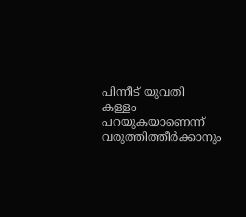പിന്നീട് യുവതി കള്ളം പറയുകയാണെന്ന് വരുത്തിത്തീർക്കാനും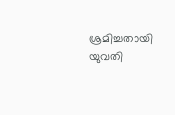ശ്രമിച്ചതായി യുവതി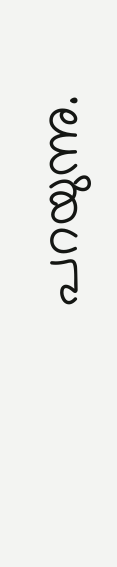പറയുന്നു.